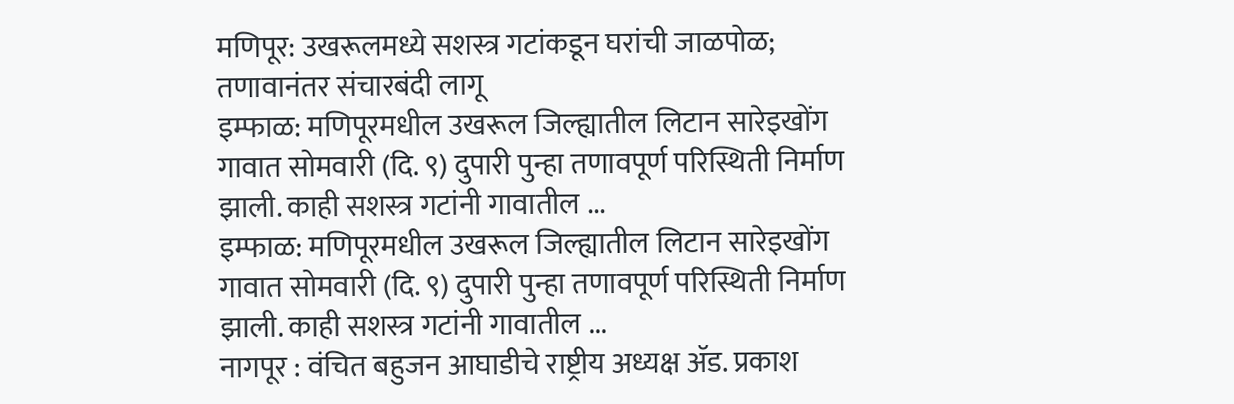मणिपूर: उखरूलमध्ये सशस्त्र गटांकडून घरांची जाळपोळ; तणावानंतर संचारबंदी लागू
इम्फाळ: मणिपूरमधील उखरूल जिल्ह्यातील लिटान सारेइखोंग गावात सोमवारी (दि. ९) दुपारी पुन्हा तणावपूर्ण परिस्थिती निर्माण झाली. काही सशस्त्र गटांनी गावातील ...
इम्फाळ: मणिपूरमधील उखरूल जिल्ह्यातील लिटान सारेइखोंग गावात सोमवारी (दि. ९) दुपारी पुन्हा तणावपूर्ण परिस्थिती निर्माण झाली. काही सशस्त्र गटांनी गावातील ...
नागपूर : वंचित बहुजन आघाडीचे राष्ट्रीय अध्यक्ष ॲड. प्रकाश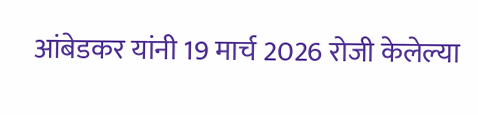आंबेडकर यांनी 19 मार्च 2026 रोजी केलेल्या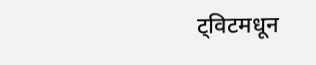ट्विटमधून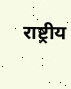राष्ट्रीय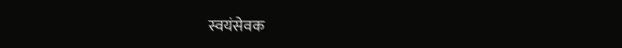स्वयंसेवक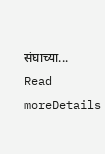संघाच्या...
Read moreDetails